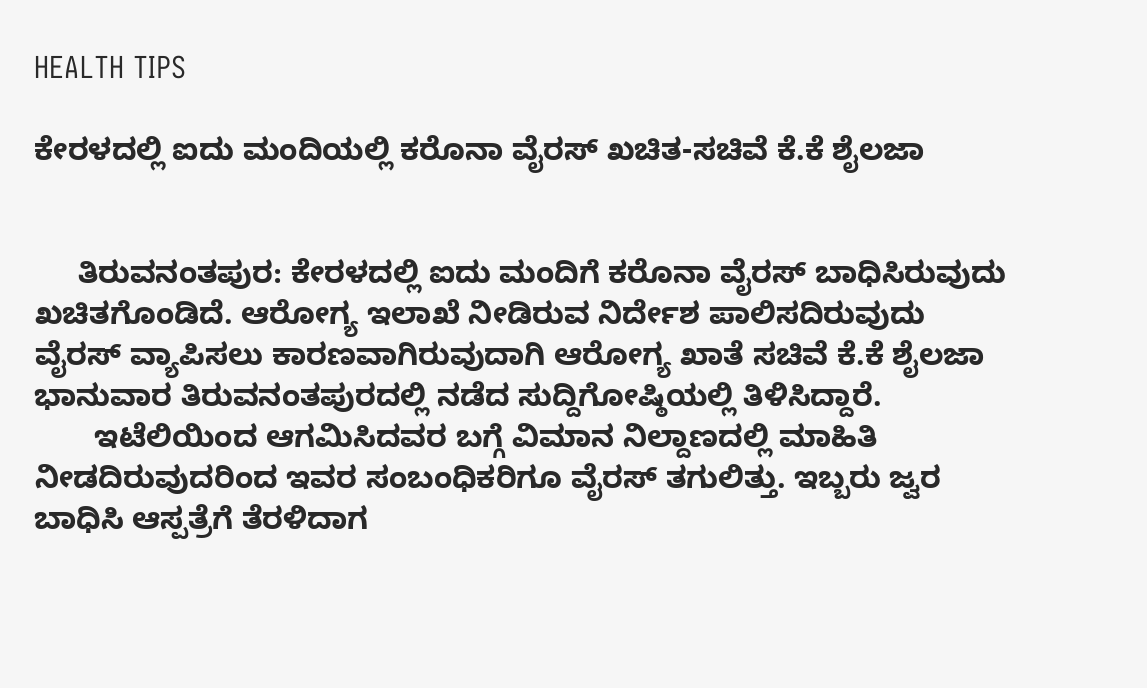HEALTH TIPS

ಕೇರಳದಲ್ಲಿ ಐದು ಮಂದಿಯಲ್ಲಿ ಕರೊನಾ ವೈರಸ್ ಖಚಿತ-ಸಚಿವೆ ಕೆ.ಕೆ ಶೈಲಜಾ


     ತಿರುವನಂತಪುರ: ಕೇರಳದಲ್ಲಿ ಐದು ಮಂದಿಗೆ ಕರೊನಾ ವೈರಸ್ ಬಾಧಿಸಿರುವುದು ಖಚಿತಗೊಂಡಿದೆ. ಆರೋಗ್ಯ ಇಲಾಖೆ ನೀಡಿರುವ ನಿರ್ದೇಶ ಪಾಲಿಸದಿರುವುದು ವೈರಸ್ ವ್ಯಾಪಿಸಲು ಕಾರಣವಾಗಿರುವುದಾಗಿ ಆರೋಗ್ಯ ಖಾತೆ ಸಚಿವೆ ಕೆ.ಕೆ ಶೈಲಜಾ ಭಾನುವಾರ ತಿರುವನಂತಪುರದಲ್ಲಿ ನಡೆದ ಸುದ್ದಿಗೋಷ್ಠಿಯಲ್ಲಿ ತಿಳಿಸಿದ್ದಾರೆ.
       ಇಟೆಲಿಯಿಂದ ಆಗಮಿಸಿದವರ ಬಗ್ಗೆ ವಿಮಾನ ನಿಲ್ದಾಣದಲ್ಲಿ ಮಾಹಿತಿ ನೀಡದಿರುವುದರಿಂದ ಇವರ ಸಂಬಂಧಿಕರಿಗೂ ವೈರಸ್ ತಗುಲಿತ್ತು. ಇಬ್ಬರು ಜ್ವರ ಬಾಧಿಸಿ ಆಸ್ಪತ್ರೆಗೆ ತೆರಳಿದಾಗ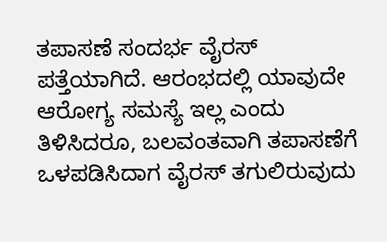ತಪಾಸಣೆ ಸಂದರ್ಭ ವೈರಸ್ ಪತ್ತೆಯಾಗಿದೆ. ಆರಂಭದಲ್ಲಿ ಯಾವುದೇ ಆರೋಗ್ಯ ಸಮಸ್ಯೆ ಇಲ್ಲ ಎಂದು ತಿಳಿಸಿದರೂ, ಬಲವಂತವಾಗಿ ತಪಾಸಣೆಗೆ ಒಳಪಡಿಸಿದಾಗ ವೈರಸ್ ತಗುಲಿರುವುದು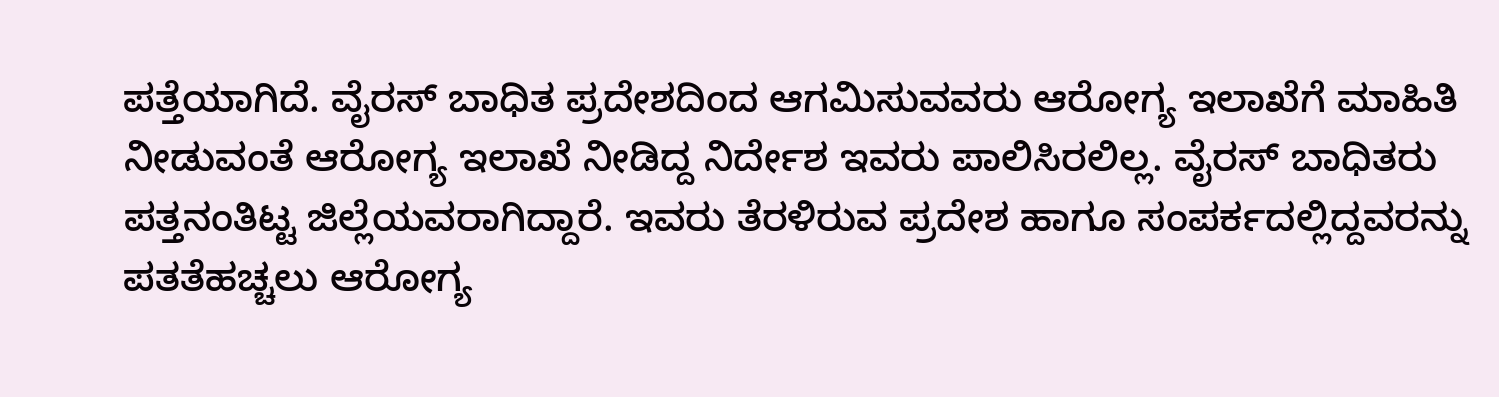ಪತ್ತೆಯಾಗಿದೆ. ವೈರಸ್ ಬಾಧಿತ ಪ್ರದೇಶದಿಂದ ಆಗಮಿಸುವವರು ಆರೋಗ್ಯ ಇಲಾಖೆಗೆ ಮಾಹಿತಿ ನೀಡುವಂತೆ ಆರೋಗ್ಯ ಇಲಾಖೆ ನೀಡಿದ್ದ ನಿರ್ದೇಶ ಇವರು ಪಾಲಿಸಿರಲಿಲ್ಲ. ವೈರಸ್ ಬಾಧಿತರು ಪತ್ತನಂತಿಟ್ಟ ಜಿಲ್ಲೆಯವರಾಗಿದ್ದಾರೆ. ಇವರು ತೆರಳಿರುವ ಪ್ರದೇಶ ಹಾಗೂ ಸಂಪರ್ಕದಲ್ಲಿದ್ದವರನ್ನು ಪತತೆಹಚ್ಚಲು ಆರೋಗ್ಯ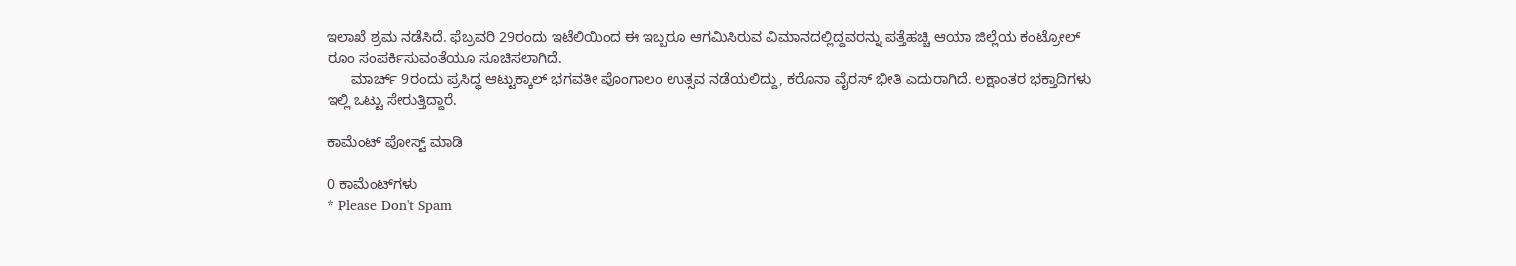ಇಲಾಖೆ ಶ್ರಮ ನಡೆಸಿದೆ. ಫೆಬ್ರವರಿ 29ರಂದು ಇಟೆಲಿಯಿಂದ ಈ ಇಬ್ಬರೂ ಆಗಮಿಸಿರುವ ವಿಮಾನದಲ್ಲಿದ್ದವರನ್ನು ಪತ್ತೆಹಚ್ಚಿ ಆಯಾ ಜಿಲ್ಲೆಯ ಕಂಟ್ರೋಲ್ ರೂಂ ಸಂಪರ್ಕಿಸುವಂತೆಯೂ ಸೂಚಿಸಲಾಗಿದೆ.
      ಮಾರ್ಚ್ 9ರಂದು ಪ್ರಸಿದ್ಧ ಆಟ್ಟುಕ್ಕಾಲ್ ಭಗವತೀ ಪೊಂಗಾಲಂ ಉತ್ಸವ ನಡೆಯಲಿದ್ದು, ಕರೊನಾ ವೈರಸ್ ಭೀತಿ ಎದುರಾಗಿದೆ. ಲಕ್ಷಾಂತರ ಭಕ್ತಾದಿಗಳು ಇಲ್ಲಿ ಒಟ್ಟು ಸೇರುತ್ತಿದ್ದಾರೆ.

ಕಾಮೆಂಟ್‌‌ ಪೋಸ್ಟ್‌ ಮಾಡಿ

0 ಕಾಮೆಂಟ್‌ಗಳು
* Please Don't Spam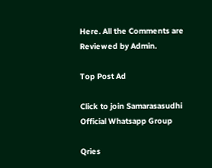Here. All the Comments are Reviewed by Admin.

Top Post Ad

Click to join Samarasasudhi Official Whatsapp Group

Qries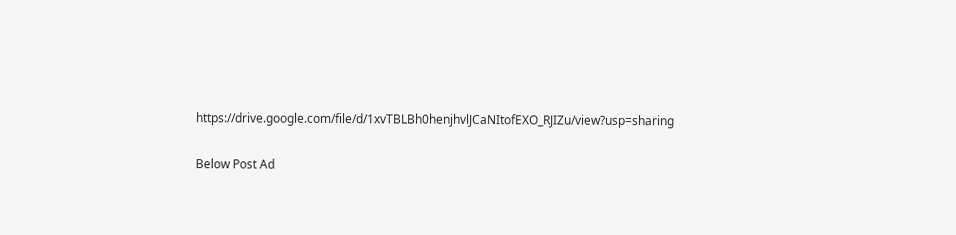https://drive.google.com/file/d/1xvTBLBh0henjhvlJCaNItofEXO_RJIZu/view?usp=sharing

Below Post Ad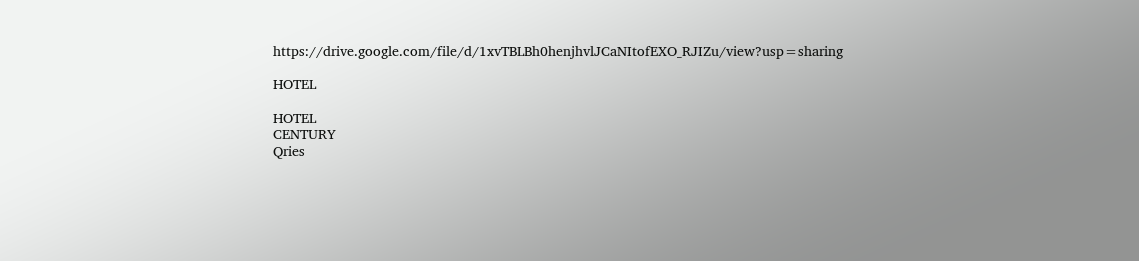https://drive.google.com/file/d/1xvTBLBh0henjhvlJCaNItofEXO_RJIZu/view?usp=sharing

HOTEL

HOTEL
CENTURY
Qries